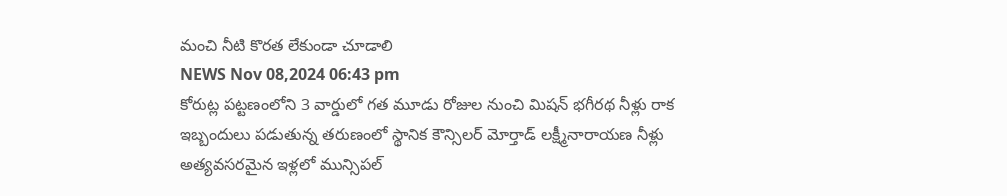మంచి నీటి కొరత లేకుండా చూడాలి
NEWS Nov 08,2024 06:43 pm
కోరుట్ల పట్టణంలోని 3 వార్డులో గత మూడు రోజుల నుంచి మిషన్ భగీరథ నీళ్లు రాక ఇబ్బందులు పడుతున్న తరుణంలో స్థానిక కౌన్సిలర్ మోర్తాడ్ లక్ష్మీనారాయణ నీళ్లు అత్యవసరమైన ఇళ్లలో మున్సిపల్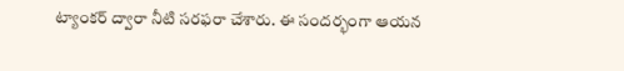ట్యాంకర్ ద్వారా నీటి సరఫరా చేశారు. ఈ సందర్భంగా ఆయన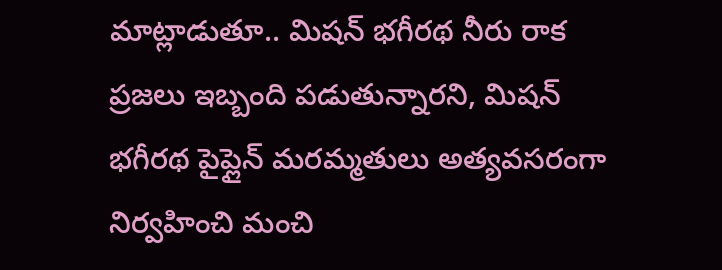మాట్లాడుతూ.. మిషన్ భగీరథ నీరు రాక ప్రజలు ఇబ్బంది పడుతున్నారని, మిషన్ భగీరథ పైప్లైన్ మరమ్మతులు అత్యవసరంగా నిర్వహించి మంచి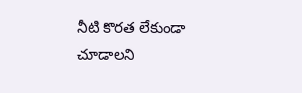నీటి కొరత లేకుండా చూడాలని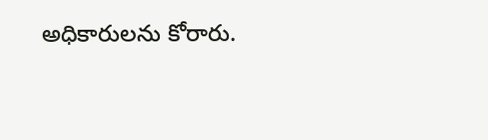అధికారులను కోరారు.